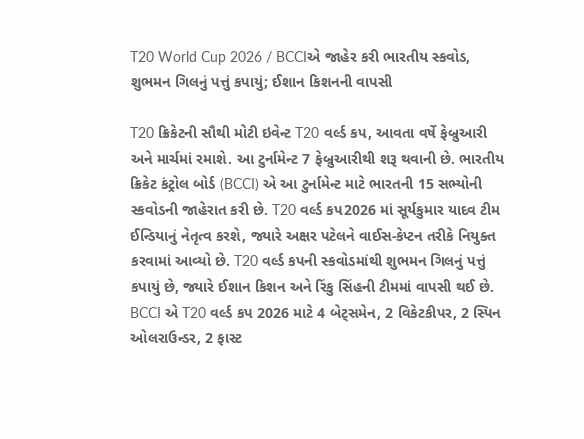T20 World Cup 2026 / BCCIએ જાહેર કરી ભારતીય સ્કવોડ, શુભમન ગિલનું પત્તું કપાયું; ઈશાન કિશનની વાપસી

T20 ક્રિકેટની સૌથી મોટી ઇવેન્ટ T20 વર્લ્ડ કપ, આવતા વર્ષે ફેબ્રુઆરી અને માર્ચમાં રમાશે. આ ટુર્નામેન્ટ 7 ફેબ્રુઆરીથી શરૂ થવાની છે. ભારતીય ક્રિકેટ કંટ્રોલ બોર્ડ (BCCI) એ આ ટુર્નામેન્ટ માટે ભારતની 15 સભ્યોની સ્કવોડની જાહેરાત કરી છે. T20 વર્લ્ડ કપ2026 માં સૂર્યકુમાર યાદવ ટીમ ઈન્ડિયાનું નેતૃત્વ કરશે, જ્યારે અક્ષર પટેલને વાઈસ-કેપ્ટન તરીકે નિયુક્ત કરવામાં આવ્યો છે. T20 વર્લ્ડ કપની સ્કવોડમાંથી શુભમન ગિલનું પત્તું કપાયું છે, જ્યારે ઈશાન કિશન અને રિંકુ સિંહની ટીમમાં વાપસી થઈ છે.
BCCI એ T20 વર્લ્ડ કપ 2026 માટે 4 બેટ્સમેન, 2 વિકેટકીપર, 2 સ્પિન ઓલરાઉન્ડર, 2 ફાસ્ટ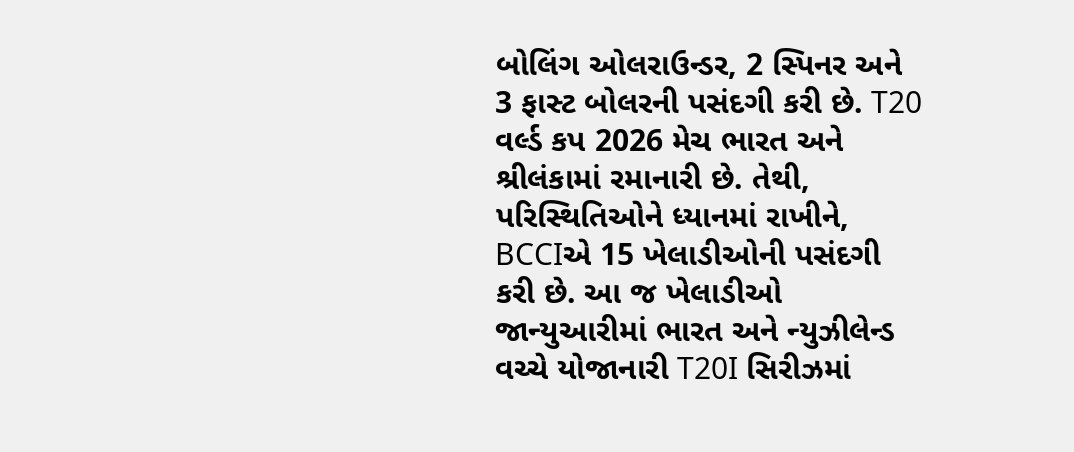બોલિંગ ઓલરાઉન્ડર, 2 સ્પિનર અને 3 ફાસ્ટ બોલરની પસંદગી કરી છે. T20 વર્લ્ડ કપ 2026 મેચ ભારત અને શ્રીલંકામાં રમાનારી છે. તેથી, પરિસ્થિતિઓને ધ્યાનમાં રાખીને, BCCIએ 15 ખેલાડીઓની પસંદગી કરી છે. આ જ ખેલાડીઓ જાન્યુઆરીમાં ભારત અને ન્યુઝીલેન્ડ વચ્ચે યોજાનારી T20I સિરીઝમાં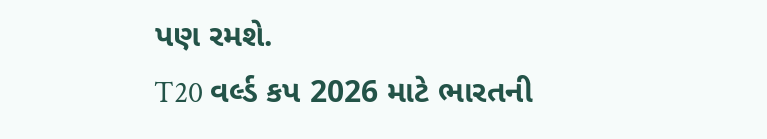પણ રમશે.
T20 વર્લ્ડ કપ 2026 માટે ભારતની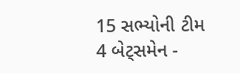15 સભ્યોની ટીમ
4 બેટ્સમેન -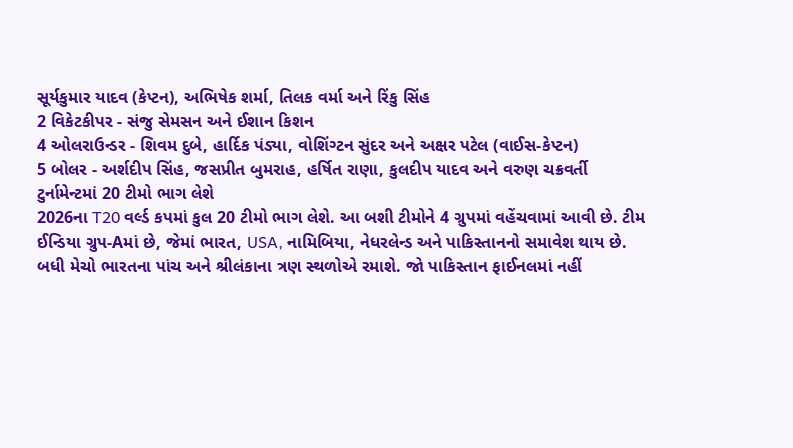સૂર્યકુમાર યાદવ (કેપ્ટન), અભિષેક શર્મા, તિલક વર્મા અને રિંકુ સિંહ
2 વિકેટકીપર - સંજુ સેમસન અને ઈશાન કિશન
4 ઓલરાઉન્ડર - શિવમ દુબે, હાર્દિક પંડ્યા, વોશિંગ્ટન સુંદર અને અક્ષર પટેલ (વાઈસ-કેપ્ટન)
5 બોલર - અર્શદીપ સિંહ, જસપ્રીત બુમરાહ, હર્ષિત રાણા, કુલદીપ યાદવ અને વરુણ ચક્રવર્તી
ટુર્નામેન્ટમાં 20 ટીમો ભાગ લેશે
2026ના T20 વર્લ્ડ કપમાં કુલ 20 ટીમો ભાગ લેશે. આ બશી ટીમોને 4 ગ્રુપમાં વહેંચવામાં આવી છે. ટીમ ઈન્ડિયા ગ્રુપ-Aમાં છે, જેમાં ભારત, USA, નામિબિયા, નેધરલેન્ડ અને પાકિસ્તાનનો સમાવેશ થાય છે. બધી મેચો ભારતના પાંચ અને શ્રીલંકાના ત્રણ સ્થળોએ રમાશે. જો પાકિસ્તાન ફાઈનલમાં નહીં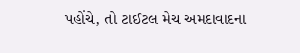પહોંચે, તો ટાઈટલ મેચ અમદાવાદના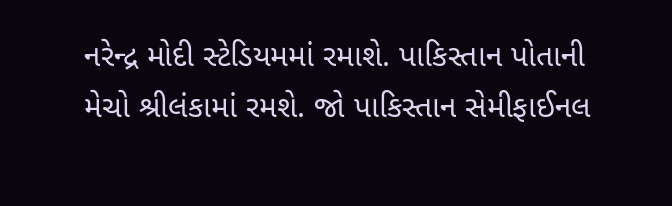નરેન્દ્ર મોદી સ્ટેડિયમમાં રમાશે. પાકિસ્તાન પોતાની મેચો શ્રીલંકામાં રમશે. જો પાકિસ્તાન સેમીફાઈનલ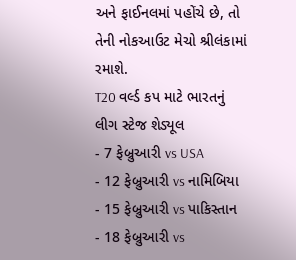અને ફાઈનલમાં પહોંચે છે, તો તેની નોકઆઉટ મેચો શ્રીલંકામાં રમાશે.
T20 વર્લ્ડ કપ માટે ભારતનું લીગ સ્ટેજ શેડ્યૂલ
- 7 ફેબ્રુઆરી vs USA
- 12 ફેબ્રુઆરી vs નામિબિયા
- 15 ફેબ્રુઆરી vs પાકિસ્તાન
- 18 ફેબ્રુઆરી vs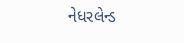નેધરલેન્ડ